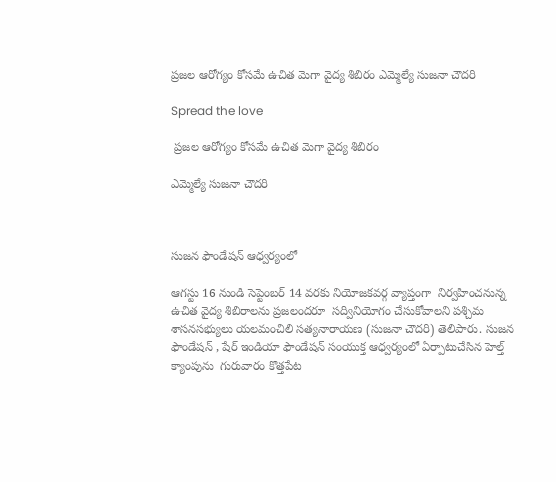ప్రజల ఆరోగ్యం కోసమే ఉచిత మెగా వైద్య శిబిరం ఎమ్మెల్యే సుజనా చౌదరి

Spread the love

 ప్రజల ఆరోగ్యం కోసమే ఉచిత మెగా వైద్య శిబిరం

ఎమ్మెల్యే సుజనా చౌదరి



సుజన ఫౌండేషన్ ఆధ్వర్యంలో

ఆగస్టు 16 నుండి సెప్టెంబర్ 14 వరకు నియోజకవర్గ వ్యాప్తంగా  నిర్వహించనున్న ఉచిత వైద్య శిబిరాలను ప్రజలందరూ  సద్వినియోగం చేసుకోవాలని పశ్చిమ శాసనసభ్యులు యలమంచిలి సత్యనారాయణ (సుజనా చౌదరి) తెలిపారు. సుజన ఫౌండేషన్ , షేర్ ఇండియా ఫౌండేషన్ సంయుక్త ఆధ్వర్యంలో ఏర్పాటుచేసిన హెల్త్ క్యాంపును  గురువారం కొత్తపేట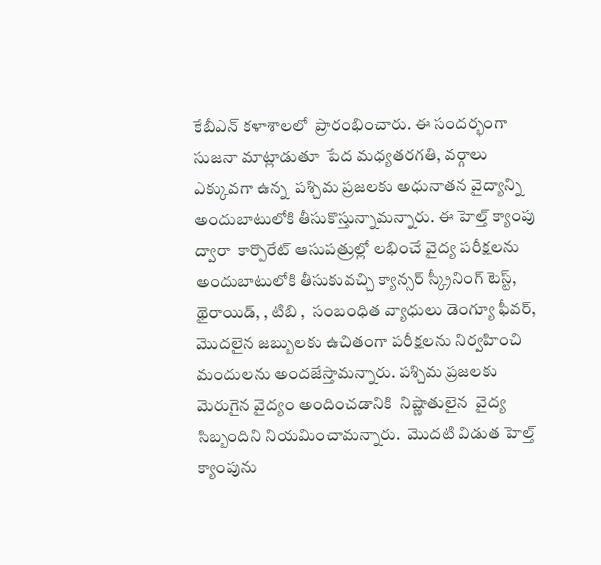కేబీఎన్ కళాశాలలో  ప్రారంభించారు. ఈ సందర్భంగా సుజనా మాట్లాడుతూ  పేద మధ్యతరగతి, వర్గాలు ఎక్కువగా ఉన్న  పశ్చిమ ప్రజలకు అధునాతన వైద్యాన్ని అందుబాటులోకి తీసుకొస్తున్నామన్నారు. ఈ హెల్త్ క్యాంపు ద్వారా  కార్పొరేట్ ఆసుపత్రుల్లో లభించే వైద్య పరీక్షలను అందుబాటులోకి తీసుకువచ్చి క్యాన్సర్ స్క్రీనింగ్ టెస్ట్, థైరాయిడ్, , టిబి ,  సంబంధిత వ్యాధులు డెంగ్యూ ఫీవర్, మొదలైన జబ్బులకు ఉచితంగా పరీక్షలను నిర్వహించి  మందులను అందజేస్తామన్నారు. పశ్చిమ ప్రజలకు మెరుగైన వైద్యం అందించడానికి  నిష్ణాతులైన  వైద్య సిబ్బందిని నియమించామన్నారు.  మొదటి విడుత హెల్త్ క్యాంపును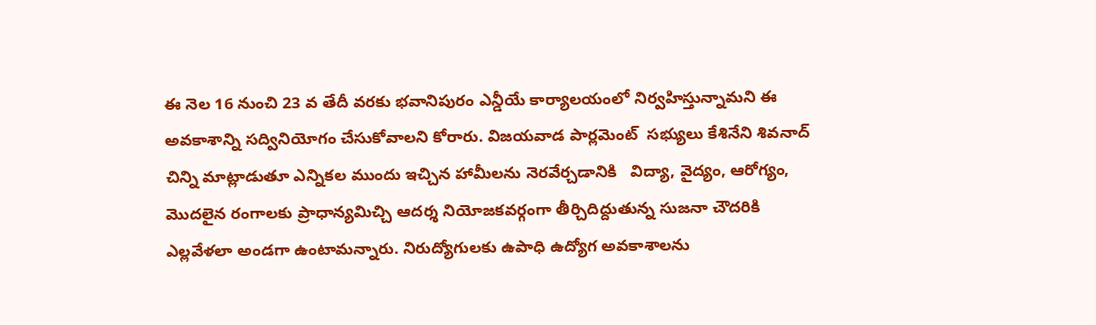ఈ నెల 16 నుంచి 23 వ తేదీ వరకు భవానిపురం ఎన్డీయే కార్యాలయంలో నిర్వహిస్తున్నామని ఈ అవకాశాన్ని సద్వినియోగం చేసుకోవాలని కోరారు. విజయవాడ పార్లమెంట్  సభ్యులు కేశినేని శివనాద్ చిన్ని మాట్లాడుతూ ఎన్నికల ముందు ఇచ్చిన హామీలను నెరవేర్చడానికి   విద్యా, వైద్యం, ఆరోగ్యం, మొదలైన రంగాలకు ప్రాధాన్యమిచ్చి ఆదర్శ నియోజకవర్గంగా తీర్చిదిద్దుతున్న సుజనా చౌదరికి ఎల్లవేళలా అండగా ఉంటామన్నారు. నిరుద్యోగులకు ఉపాధి ఉద్యోగ అవకాశాలను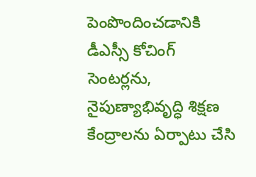పెంపొందించడానికి డీఎస్సీ కోచింగ్ సెంటర్లను, నైపుణ్యాభివృద్ధి శిక్షణ కేంద్రాలను ఏర్పాటు చేసి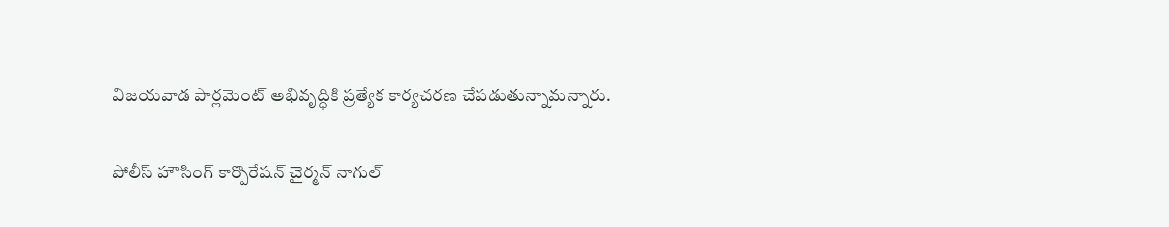విజయవాడ పార్లమెంట్ అభివృద్ధికి ప్రత్యేక కార్యచరణ చేపడుతున్నామన్నారు.

పోలీస్ హౌసింగ్ కార్పొరేషన్ చైర్మన్ నాగుల్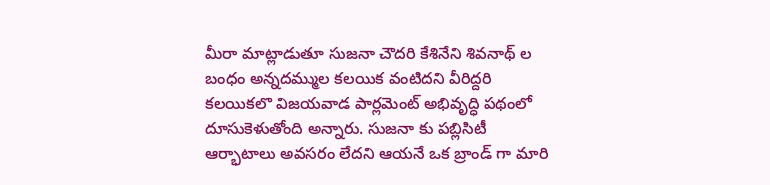మీరా మాట్లాడుతూ సుజనా చౌదరి కేశినేని శివనాథ్ ల బంధం అన్నదమ్ముల కలయిక వంటిదని వీరిద్దరి కలయికలొ విజయవాడ పార్లమెంట్ అభివృద్ధి పథంలో దూసుకెళుతోంది అన్నారు. సుజనా కు పబ్లిసిటీ ఆర్భాటాలు అవసరం లేదని ఆయనే ఒక బ్రాండ్ గా మారి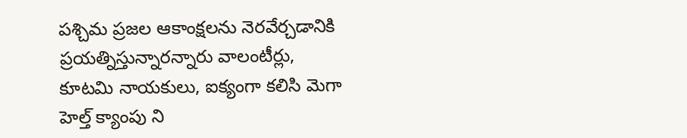పశ్చిమ ప్రజల ఆకాంక్షలను నెరవేర్చడానికి ప్రయత్నిస్తున్నారన్నారు వాలంటీర్లు, కూటమి నాయకులు, ఐక్యంగా కలిసి మెగా హెల్త్ క్యాంపు ని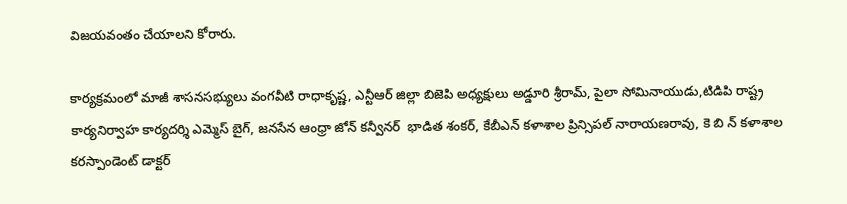విజయవంతం చేయాలని కోరారు.

కార్యక్రమంలో మాజీ శాసనసభ్యులు వంగవీటి రాధాకృష్ణ, ఎన్టీఆర్ జిల్లా బిజెపి అధ్యక్షులు అడ్డూరి శ్రీరామ్, పైలా సోమినాయుడు,టిడిపి రాష్ట్ర కార్యనిర్వాహ కార్యదర్శి ఎమ్మెస్ బైగ్, జనసేన ఆంధ్రా జోన్ కన్వీనర్  భాడిత శంకర్, కేబీఎన్ కళాశాల ప్రిన్సిపల్ నారాయణరావు, కె బి న్ కళాశాల కరస్పాండెంట్ డాక్టర్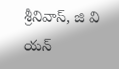శ్రీనివాస్, జి వి యన్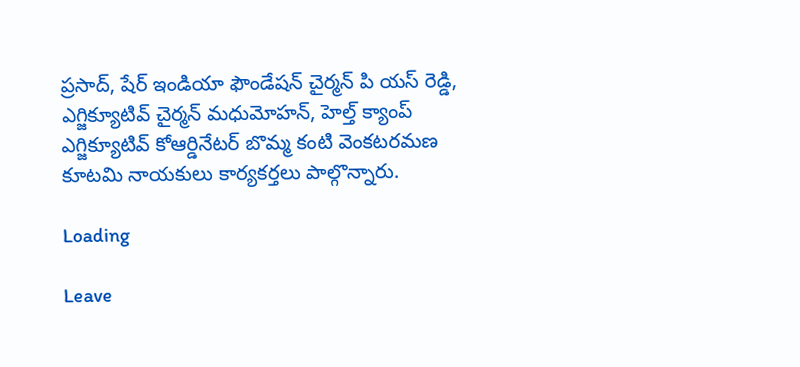ప్రసాద్, షేర్ ఇండియా ఫౌండేషన్ చైర్మన్ పి యస్ రెడ్డి, ఎగ్జిక్యూటివ్ చైర్మన్ మధుమోహన్, హెల్త్ క్యాంప్ ఎగ్జిక్యూటివ్ కోఆర్డినేటర్ బొమ్మ కంటి వెంకటరమణ కూటమి నాయకులు కార్యకర్తలు పాల్గొన్నారు.

Loading

Leave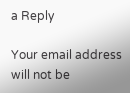a Reply

Your email address will not be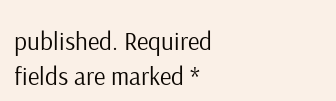published. Required fields are marked *